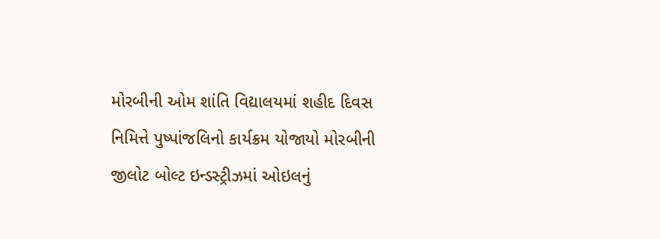મોરબીની ઓમ શાંતિ વિદ્યાલયમાં શહીદ દિવસ નિમિત્તે પુષ્પાંજલિનો કાર્યક્રમ યોજાયો મોરબીની જીલોટ બોલ્ટ ઇન્ડસ્ટ્રીઝમાં ઓઇલનું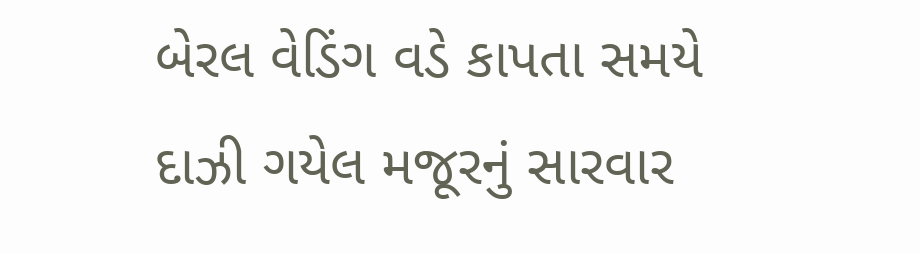બેરલ વેડિંગ વડે કાપતા સમયે દાઝી ગયેલ મજૂરનું સારવાર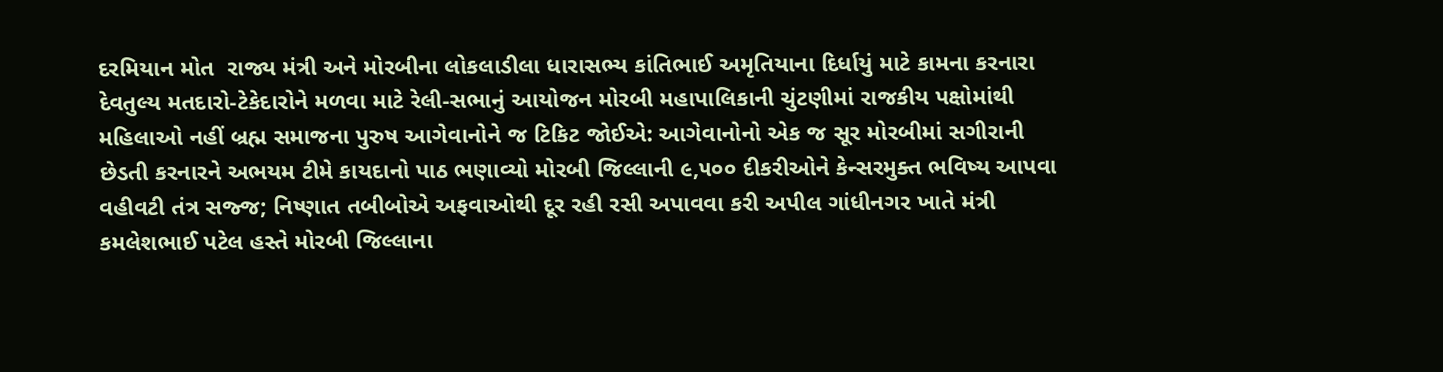દરમિયાન મોત  રાજ્ય મંત્રી અને મોરબીના લોકલાડીલા ધારાસભ્ય કાંતિભાઈ અમૃતિયાના દિર્ધાયું માટે કામના કરનારા દેવતુલ્ય મતદારો-ટેકેદારોને મળવા માટે રેલી-સભાનું આયોજન મોરબી મહાપાલિકાની ચુંટણીમાં રાજકીય પક્ષોમાંથી મહિલાઓ નહીં બ્રહ્મ સમાજના પુરુષ આગેવાનોને જ ટિકિટ જોઈએ: આગેવાનોનો એક જ સૂર મોરબીમાં સગીરાની છેડતી કરનારને અભયમ ટીમે કાયદાનો પાઠ ભણાવ્યો મોરબી જિલ્લાની ૯,૫૦૦ દીકરીઓને કેન્સરમુક્ત ભવિષ્ય આપવા વહીવટી તંત્ર સજ્જ; નિષ્ણાત તબીબોએ અફવાઓથી દૂર રહી રસી અપાવવા કરી અપીલ ગાંધીનગર ખાતે મંત્રી કમલેશભાઈ પટેલ હસ્તે મોરબી જિલ્લાના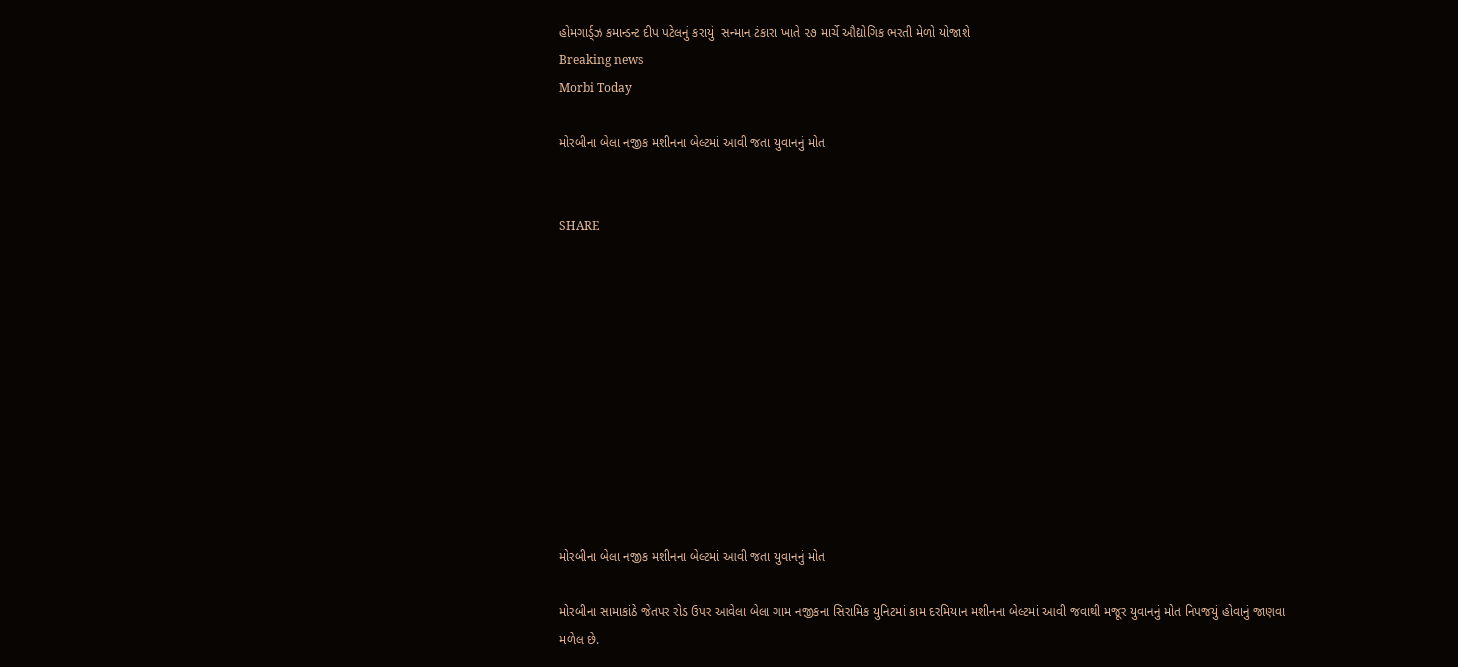હોમગાર્ડ્ઝ કમાન્ડન્ટ દીપ પટેલનું કરાયું  સન્માન ટંકારા ખાતે ૨૭ માર્ચે ઔદ્યોગિક ભરતી મેળો યોજાશે
Breaking news
Morbi Today

મોરબીના બેલા નજીક મશીનના બેલ્ટમાં આવી જતા યુવાનનું મોત


SHARE











મોરબીના બેલા નજીક મશીનના બેલ્ટમાં આવી જતા યુવાનનું મોત

મોરબીના સામાકાંઠે જેતપર રોડ ઉપર આવેલા બેલા ગામ નજીકના સિરામિક યુનિટમાં કામ દરમિયાન મશીનના બેલ્ટમાં આવી જવાથી મજૂર યુવાનનું મોત નિપજયું હોવાનું જાણવા મળેલ છે.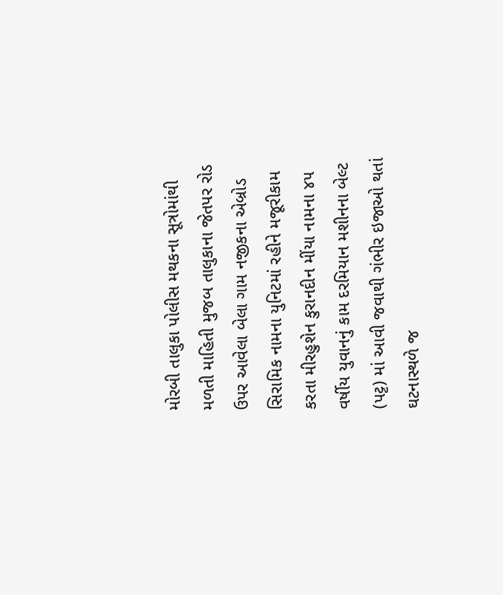મોરબી તાલુકા પોલીસ મથકના સૂત્રોમાંથી મળતી માહિતી મુજબ તાલુકાના જેતપર રોડ ઉપર આવેલા બેલા ગામ નજીકના એબ્રોડ સિરામિક નામના યુનિટમાં રહીને મજૂરીકામ કરતા મીરહુશેન કુરાનદીન મીંયા નામના ૪૫ વર્ષીય યુવાનનું કામ દરમિયાન મશીનના બેલ્ટ (પટ્ટ) માં આવી જવાથી ગંભીર ઇજાઓ થતાં ઘટનાસ્થળે જ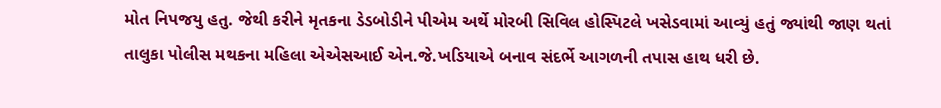મોત નિપજયુ હતુ. જેથી કરીને મૃતકના ડેડબોડીને પીએમ અર્થે મોરબી સિવિલ હોસ્પિટલે ખસેડવામાં આવ્યું હતું જ્યાંથી જાણ થતાં તાલુકા પોલીસ મથકના મહિલા એએસઆઈ એન.જે.ખડિયાએ બનાવ સંદર્ભે આગળની તપાસ હાથ ધરી છે.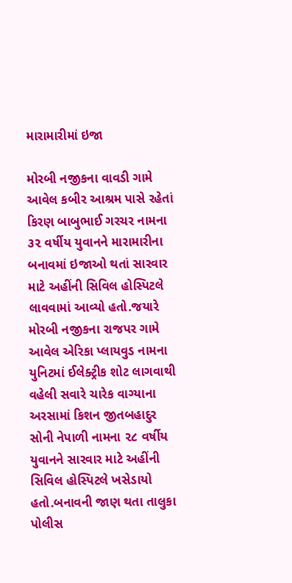મારામારીમાં ઇજા

મોરબી નજીકના વાવડી ગામે આવેલ કબીર આશ્રમ પાસે રહેતાં કિરણ બાબુભાઈ ગરચર નામના ૩૨ વર્ષીય યુવાનને મારામારીના બનાવમાં ઇજાઓ થતાં સારવાર માટે અહીંની સિવિલ હોસ્પિટલે લાવવામાં આવ્યો હતો.જયારે મોરબી નજીકના રાજપર ગામે આવેલ એરિકા પ્લાયવુડ નામના યુનિટમાં ઈલેક્ટ્રીક શોટ લાગવાથી વહેલી સવારે ચારેક વાગ્યાના અરસામાં કિશન જીતબહાદુર સોની નેપાળી નામના ૨૮ વર્ષીય યુવાનને સારવાર માટે અહીંની સિવિલ હોસ્પિટલે ખસેડાયો હતો.બનાવની જાણ થતા તાલુકા પોલીસ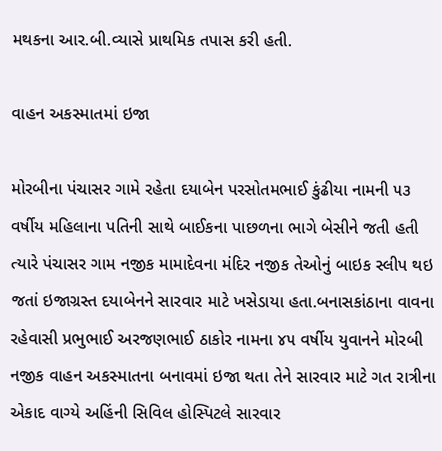મથકના આર.બી.વ્યાસે પ્રાથમિક તપાસ કરી હતી.

વાહન અકસ્માતમાં ઇજા

મોરબીના પંચાસર ગામે રહેતા દયાબેન પરસોતમભાઈ કુંઢીયા નામની ૫૩ વર્ષીય મહિલાના પતિની સાથે બાઈકના પાછળના ભાગે બેસીને જતી હતી ત્યારે પંચાસર ગામ નજીક મામાદેવના મંદિર નજીક તેઓનું બાઇક સ્લીપ થઇ જતાં ઇજાગ્રસ્ત દયાબેનને સારવાર માટે ખસેડાયા હતા.બનાસકાંઠાના વાવના રહેવાસી પ્રભુભાઈ અરજણભાઈ ઠાકોર નામના ૪૫ વર્ષીય યુવાનને મોરબી નજીક વાહન અકસ્માતના બનાવમાં ઇજા થતા તેને સારવાર માટે ગત રાત્રીના એકાદ વાગ્યે અહિંની સિવિલ હોસ્પિટલે સારવાર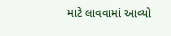માટે લાવવામાં આવ્યો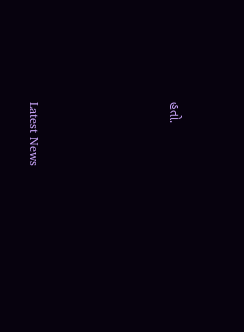હતો.






Latest News